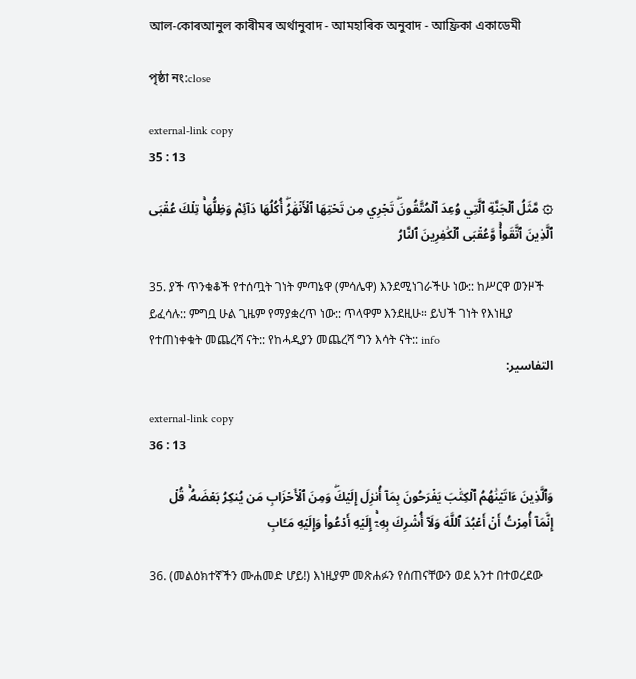আল-কোৰআনুল কাৰীমৰ অৰ্থানুবাদ - আমহাৰিক অনুবাদ - আফ্ৰিকা একাডেমী

পৃষ্ঠা নং:close

external-link copy
35 : 13

۞ مَّثَلُ ٱلۡجَنَّةِ ٱلَّتِي وُعِدَ ٱلۡمُتَّقُونَۖ تَجۡرِي مِن تَحۡتِهَا ٱلۡأَنۡهَٰرُۖ أُكُلُهَا دَآئِمٞ وَظِلُّهَاۚ تِلۡكَ عُقۡبَى ٱلَّذِينَ ٱتَّقَواْۚ وَّعُقۡبَى ٱلۡكَٰفِرِينَ ٱلنَّارُ

35. ያች ጥንቁቆች የተሰጧት ገነት ምጣኔዋ (ምሳሌዋ) እንደሚነገራችሁ ነው:: ከሥርዋ ወንዞች ይፈሳሉ:: ምግቧ ሁል ጊዜም የማያቋረጥ ነው:: ጥላዋም እንደዚሁ። ይህች ገነት የእነዚያ የተጠነቀቁት መጨረሻ ናት:: የከሓዲያን መጨረሻ ግን እሳት ናት:: info
التفاسير:

external-link copy
36 : 13

وَٱلَّذِينَ ءَاتَيۡنَٰهُمُ ٱلۡكِتَٰبَ يَفۡرَحُونَ بِمَآ أُنزِلَ إِلَيۡكَۖ وَمِنَ ٱلۡأَحۡزَابِ مَن يُنكِرُ بَعۡضَهُۥۚ قُلۡ إِنَّمَآ أُمِرۡتُ أَنۡ أَعۡبُدَ ٱللَّهَ وَلَآ أُشۡرِكَ بِهِۦٓۚ إِلَيۡهِ أَدۡعُواْ وَإِلَيۡهِ مَـَٔابِ

36. (መልዕክተኛችን ሙሐመድ ሆይ!) እነዚያም መጽሐፉን የሰጠናቸውን ወደ አንተ በተወረደው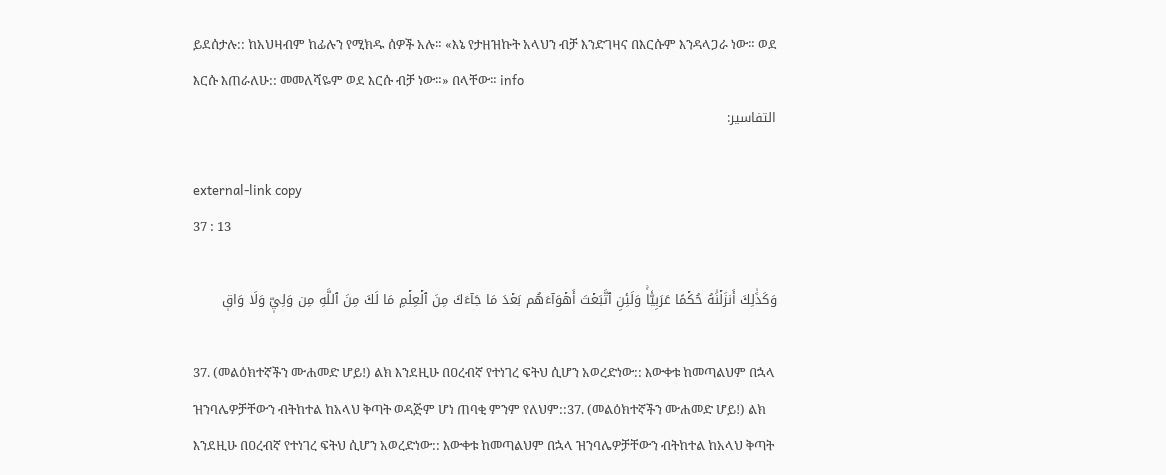ይደሰታሉ:: ከአህዛብም ከፊሉን የሚክዱ ሰዎች አሉ። «እኔ የታዘዝኩት አላህን ብቻ እንድገዛና በእርሱም እንዳላጋራ ነው። ወደ እርሱ እጠራለሁ:: መመለሻዬም ወደ እርሱ ብቻ ነው።» በላቸው። info
التفاسير:

external-link copy
37 : 13

وَكَذَٰلِكَ أَنزَلۡنَٰهُ حُكۡمًا عَرَبِيّٗاۚ وَلَئِنِ ٱتَّبَعۡتَ أَهۡوَآءَهُم بَعۡدَ مَا جَآءَكَ مِنَ ٱلۡعِلۡمِ مَا لَكَ مِنَ ٱللَّهِ مِن وَلِيّٖ وَلَا وَاقٖ

37. (መልዕክተኛችን ሙሐመድ ሆይ!) ልክ እንደዚሁ በዐረብኛ የተነገረ ፍትህ ሲሆን አወረድነው:: እውቀቱ ከመጣልህም በኋላ ዝንባሌዎቻቸውን ብትከተል ከአላህ ቅጣት ወዳጅም ሆነ ጠባቂ ምንም የለህም::37. (መልዕክተኛችን ሙሐመድ ሆይ!) ልክ እንደዚሁ በዐረብኛ የተነገረ ፍትህ ሲሆን አወረድነው:: እውቀቱ ከመጣልህም በኋላ ዝንባሌዎቻቸውን ብትከተል ከአላህ ቅጣት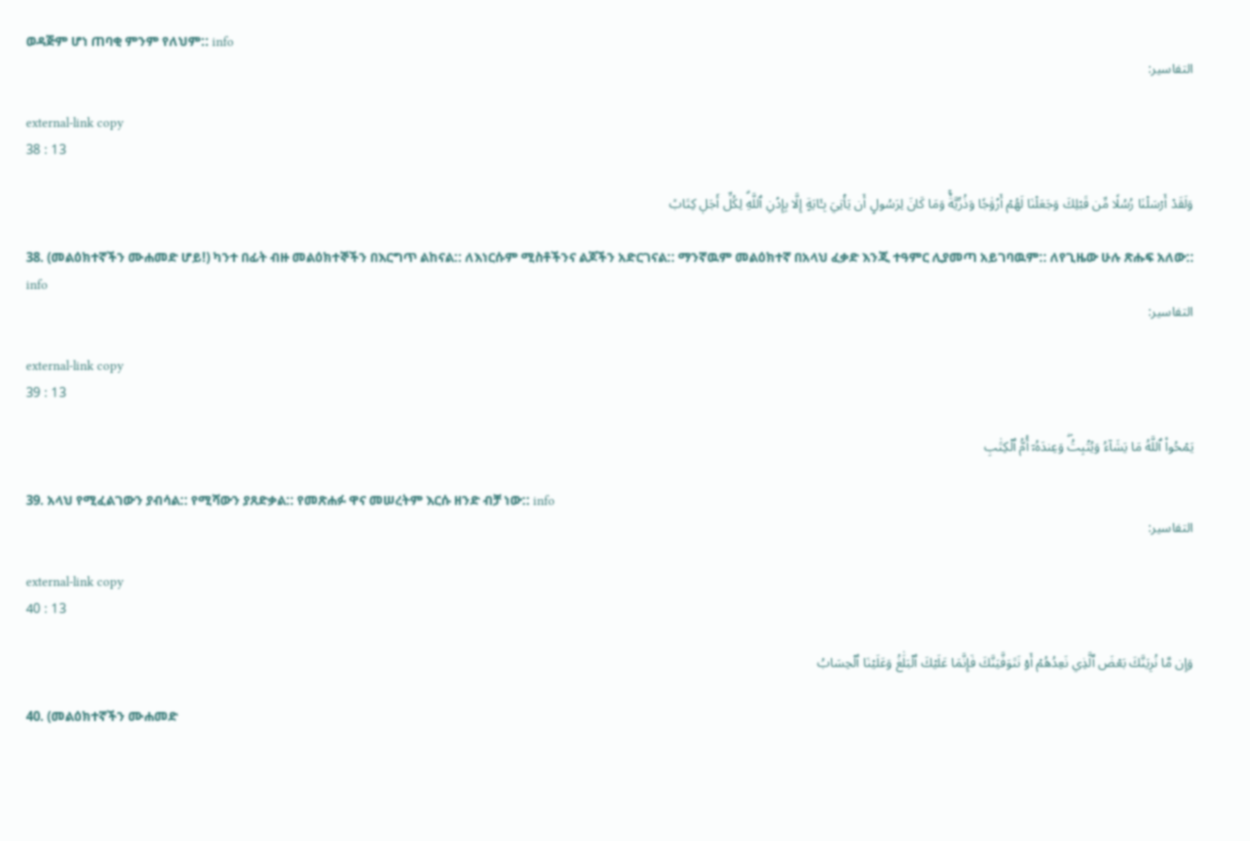ወዳጅም ሆነ ጠባቂ ምንም የለህም:: info
التفاسير:

external-link copy
38 : 13

وَلَقَدۡ أَرۡسَلۡنَا رُسُلٗا مِّن قَبۡلِكَ وَجَعَلۡنَا لَهُمۡ أَزۡوَٰجٗا وَذُرِّيَّةٗۚ وَمَا كَانَ لِرَسُولٍ أَن يَأۡتِيَ بِـَٔايَةٍ إِلَّا بِإِذۡنِ ٱللَّهِۗ لِكُلِّ أَجَلٖ كِتَابٞ

38. (መልዕክተኛችን ሙሐመድ ሆይ!) ካንተ በፊት ብዙ መልዕክተኞችን በእርግጥ ልከናል:: ለእነርሱም ሚስቶችንና ልጆችን አድርገናል:: ማንኛዉም መልዕክተኛ በአላህ ፈቃድ እንጂ ተዓምር ሊያመጣ አይገባዉም:: ለየጊዜው ሁሉ ጽሑፍ አለው:: info
التفاسير:

external-link copy
39 : 13

يَمۡحُواْ ٱللَّهُ مَا يَشَآءُ وَيُثۡبِتُۖ وَعِندَهُۥٓ أُمُّ ٱلۡكِتَٰبِ

39. አላህ የሚፈልገውን ያብሳል:: የሚሻውን ያጸድቃል:: የመጽሐፉ ዋና መሠረትም እርሱ ዘንድ ብቻ ነው:: info
التفاسير:

external-link copy
40 : 13

وَإِن مَّا نُرِيَنَّكَ بَعۡضَ ٱلَّذِي نَعِدُهُمۡ أَوۡ نَتَوَفَّيَنَّكَ فَإِنَّمَا عَلَيۡكَ ٱلۡبَلَٰغُ وَعَلَيۡنَا ٱلۡحِسَابُ

40. (መልዕክተኛችን ሙሐመድ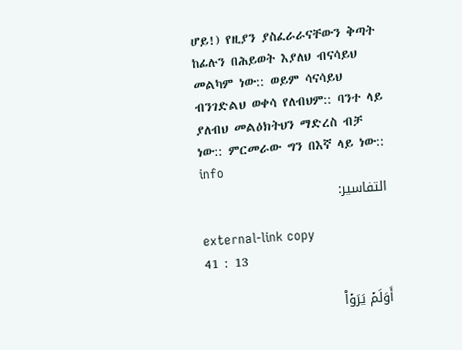ሆይ!) የዚያን ያስፈራራናቸውን ቅጣት ከፊሉን በሕይወት እያለህ ብናሳይህ መልካም ነው:: ወይም ሳናሳይህ ብንገድልህ ወቀሳ የለብህም:: ባንተ ላይ ያለብህ መልዕክትህን ማድረስ ብቻ ነው:: ምርመራው ግን በእኛ ላይ ነው:: info
التفاسير:

external-link copy
41 : 13

أَوَلَمۡ يَرَوۡاْ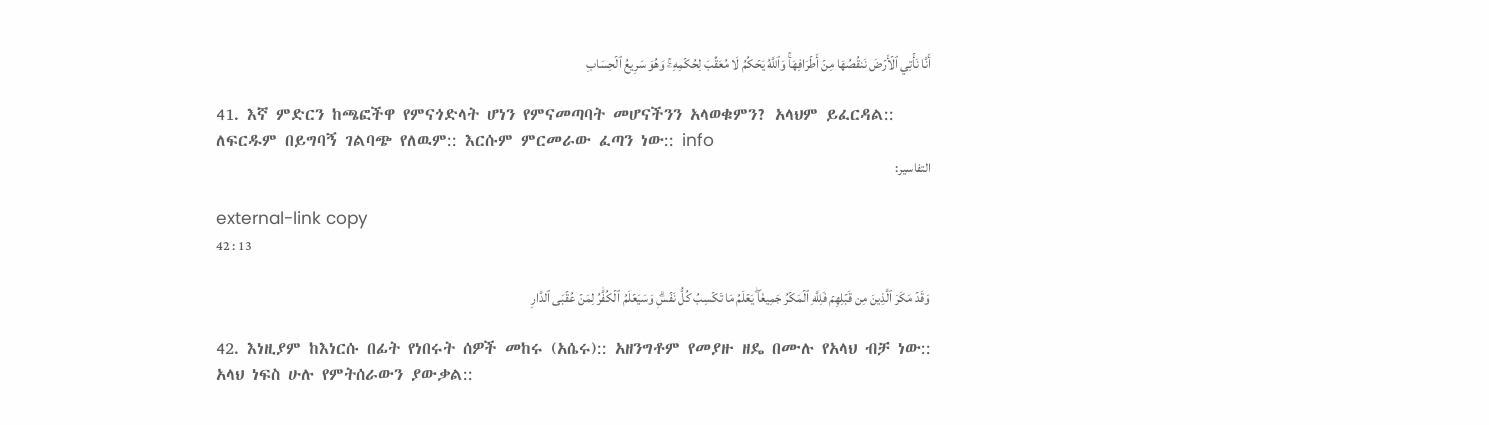أَنَّا نَأۡتِي ٱلۡأَرۡضَ نَنقُصُهَا مِنۡ أَطۡرَافِهَاۚ وَٱللَّهُ يَحۡكُمُ لَا مُعَقِّبَ لِحُكۡمِهِۦۚ وَهُوَ سَرِيعُ ٱلۡحِسَابِ

41. እኛ ምድርን ከጫፎችዋ የምናጎድላት ሆነን የምናመጣባት መሆናችንን አላወቁምን? አላህም ይፈርዳል:: ለፍርዱም በይግባኝ ገልባጭ የለዉም:: እርሱም ምርመራው ፈጣን ነው:: info
التفاسير:

external-link copy
42 : 13

وَقَدۡ مَكَرَ ٱلَّذِينَ مِن قَبۡلِهِمۡ فَلِلَّهِ ٱلۡمَكۡرُ جَمِيعٗاۖ يَعۡلَمُ مَا تَكۡسِبُ كُلُّ نَفۡسٖۗ وَسَيَعۡلَمُ ٱلۡكُفَّٰرُ لِمَنۡ عُقۡبَى ٱلدَّارِ

42. እነዚያም ከእነርሱ በፊት የነበሩት ሰዎች መከሩ (አሴሩ):: አዘንግቶም የመያዙ ዘዴ በሙሉ የአላህ ብቻ ነው:: አላህ ነፍስ ሁሉ የምትሰራውን ያውቃል::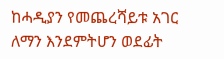ከሓዲያን የመጨረሻይቱ አገር ለማን እንደምትሆን ወደፊት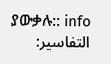ያውቃሉ:: info
التفاسير: